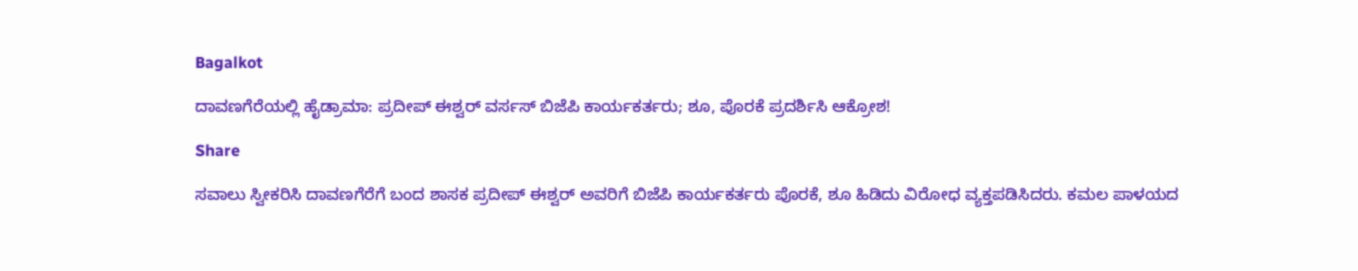Bagalkot

ದಾವಣಗೆರೆಯಲ್ಲಿ ಹೈಡ್ರಾಮಾ: ಪ್ರದೀಪ್ ಈಶ್ವರ್ ವರ್ಸಸ್ ಬಿಜೆಪಿ ಕಾರ್ಯಕರ್ತರು; ಶೂ, ಪೊರಕೆ ಪ್ರದರ್ಶಿಸಿ ಆಕ್ರೋಶ!

Share

ಸವಾಲು ಸ್ವೀಕರಿಸಿ ದಾವಣಗೆರೆಗೆ ಬಂದ ಶಾಸಕ ಪ್ರದೀಪ್ ಈಶ್ವರ್ ಅವರಿಗೆ ಬಿಜೆಪಿ ಕಾರ್ಯಕರ್ತರು ಪೊರಕೆ, ಶೂ ಹಿಡಿದು ವಿರೋಧ ವ್ಯಕ್ತಪಡಿಸಿದರು. ಕಮಲ ಪಾಳಯದ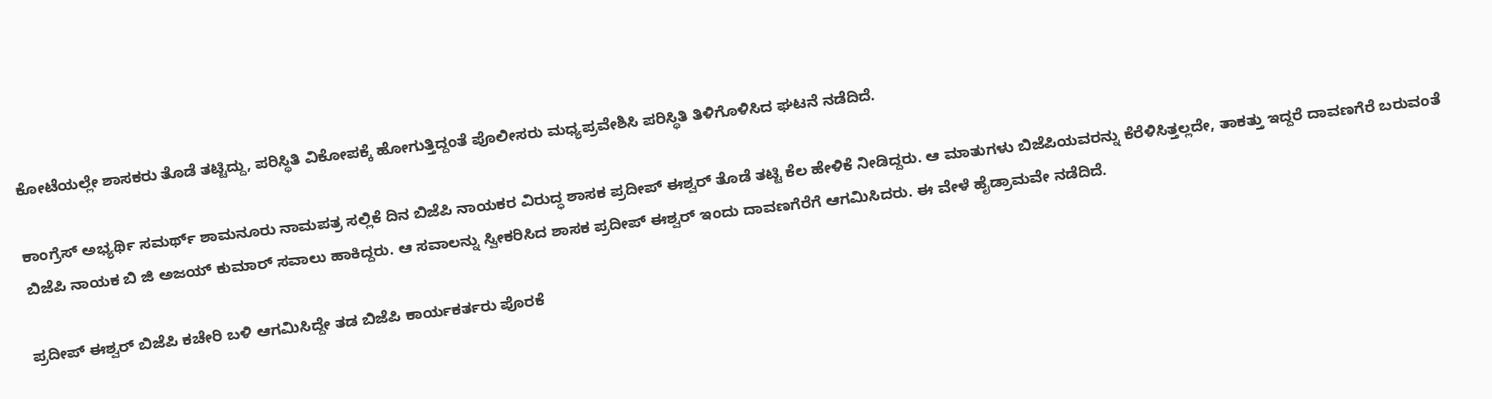ಕೋಟೆಯಲ್ಲೇ ಶಾಸಕರು ತೊಡೆ ತಟ್ಟಿದ್ದು, ಪರಿಸ್ಥಿತಿ ವಿಕೋಪಕ್ಕೆ ಹೋಗುತ್ತಿದ್ದಂತೆ ಪೊಲೀಸರು ಮಧ್ಯಪ್ರವೇಶಿಸಿ ಪರಿಸ್ಥಿತಿ ತಿಳಿಗೊಳಿಸಿದ ಘಟನೆ ನಡೆದಿದೆ.

ಕಾಂಗ್ರೆಸ್ ಅಭ್ಯರ್ಥಿ ಸಮರ್ಥ್ ಶಾಮನೂರು ನಾಮಪತ್ರ ಸಲ್ಲಿಕೆ ದಿನ ಬಿಜೆಪಿ ನಾಯಕರ ವಿರುದ್ಧ ಶಾಸಕ ಪ್ರದೀಪ್ ಈಶ್ವರ್ ತೊಡೆ ತಟ್ಟಿ ಕೆಲ ಹೇಳಿಕೆ ನೀಡಿದ್ದರು. ಆ ಮಾತುಗಳು ಬಿಜೆಪಿಯವರನ್ನು ಕೆರೆಳಿಸಿತ್ತಲ್ಲದೇ, ತಾಕತ್ತು ಇದ್ದರೆ ದಾವಣಗೆರೆ ಬರುವಂತೆ ಬಿಜೆಪಿ ನಾಯಕ ಬಿ ಜಿ ಅಜಯ್ ಕುಮಾರ್ ಸವಾಲು ಹಾಕಿದ್ದರು. ಆ ಸವಾಲನ್ನು ಸ್ವೀಕರಿಸಿದ ಶಾಸಕ ಪ್ರದೀಪ್ ಈಶ್ವರ್ ಇಂದು ದಾವಣಗೆರೆಗೆ ಆಗಮಿಸಿದರು. ಈ ವೇಳೆ ಹೈಡ್ರಾಮವೇ ನಡೆದಿದೆ.

ಪ್ರದೀಪ್ ಈಶ್ವರ್ ಬಿಜೆಪಿ ಕಚೇರಿ ಬಳಿ ಆಗಮಿಸಿದ್ದೇ ತಡ ಬಿಜೆಪಿ ಕಾರ್ಯಕರ್ತರು ಪೊರಕೆ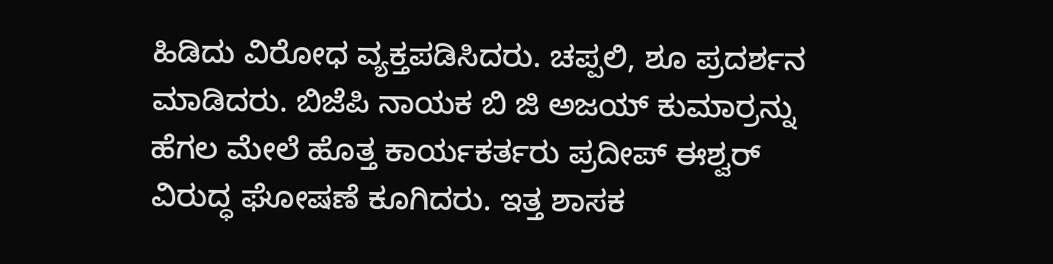ಹಿಡಿದು ವಿರೋಧ ವ್ಯಕ್ತಪಡಿಸಿದರು. ಚಪ್ಪಲಿ, ಶೂ ಪ್ರದರ್ಶನ ಮಾಡಿದರು. ಬಿಜೆಪಿ ನಾಯಕ ಬಿ ಜಿ ಅಜಯ್ ಕುಮಾರ್ರನ್ನು ಹೆಗಲ‌ ಮೇಲೆ ಹೊತ್ತ ಕಾರ್ಯಕರ್ತರು ಪ್ರದೀಪ್ ಈಶ್ವರ್ ವಿರುದ್ಧ ಘೋಷಣೆ ಕೂಗಿದರು. ಇತ್ತ ಶಾಸಕ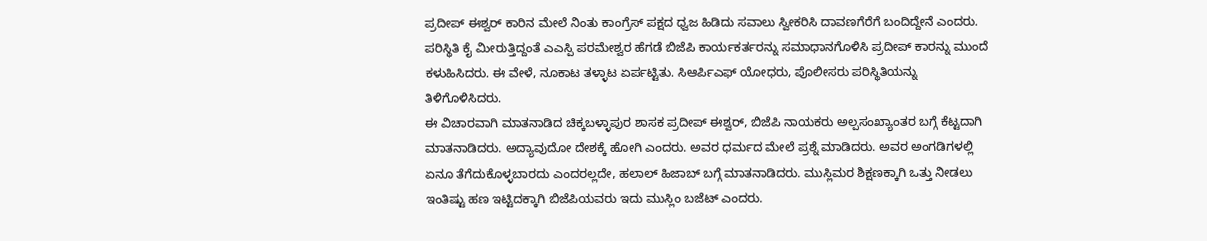ಪ್ರದೀಪ್ ಈಶ್ವರ್ ಕಾರಿನ ಮೇಲೆ ನಿಂತು ಕಾಂಗ್ರೆಸ್ ಪಕ್ಷದ ಧ್ವಜ ಹಿಡಿದು ಸವಾಲು ಸ್ವೀಕರಿಸಿ ದಾವಣಗೆರೆಗೆ ಬಂದಿದ್ದೇನೆ ಎಂದರು. ಪರಿಸ್ಥಿತಿ ಕೈ ಮೀರುತ್ತಿದ್ದಂತೆ ಎಎಸ್ಪಿ ಪರಮೇಶ್ವರ ಹೆಗಡೆ ಬಿಜೆಪಿ ಕಾರ್ಯಕರ್ತರನ್ನು ಸಮಾಧಾನಗೊಳಿಸಿ ಪ್ರದೀಪ್ ಕಾರನ್ನು ಮುಂದೆ ಕಳುಹಿಸಿದರು. ಈ ವೇಳೆ, ನೂಕಾಟ ತಳ್ಳಾಟ ಏರ್ಪಟ್ಟಿತು. ಸಿಆರ್ಪಿಎಫ್ ಯೋಧರು, ಪೊಲೀಸರು ಪರಿಸ್ಥಿತಿಯನ್ನು ತಿಳಿಗೊಳಿಸಿದರು.
ಈ ವಿಚಾರವಾಗಿ ಮಾತನಾಡಿದ ಚಿಕ್ಕಬಳ್ಳಾಪುರ ಶಾಸಕ ಪ್ರದೀಪ್ ಈಶ್ವರ್, ಬಿಜೆಪಿ ನಾಯಕರು ಅಲ್ಪಸಂಖ್ಯಾಂತರ ಬಗ್ಗೆ ಕೆಟ್ಟದಾಗಿ ಮಾತನಾಡಿದರು. ಅದ್ಯಾವುದೋ ದೇಶಕ್ಕೆ ಹೋಗಿ ಎಂದರು. ಅವರ ಧರ್ಮದ ಮೇಲೆ ಪ್ರಶ್ನೆ ಮಾಡಿದರು. ಅವರ ಅಂಗಡಿಗಳಲ್ಲಿ ಏನೂ ತೆಗೆದುಕೊಳ್ಳಬಾರದು ಎಂದರಲ್ಲದೇ, ಹಲಾಲ್ ಹಿಜಾಬ್ ಬಗ್ಗೆ ಮಾತನಾಡಿದರು. ಮುಸ್ಲಿಮರ ಶಿಕ್ಷಣಕ್ಕಾಗಿ ಒತ್ತು ನೀಡಲು ಇಂತಿಷ್ಟು ಹಣ ಇಟ್ಟಿದಕ್ಕಾಗಿ ಬಿಜೆಪಿಯವರು ಇದು ಮುಸ್ಲಿಂ ಬಜೆಟ್ ಎಂದರು.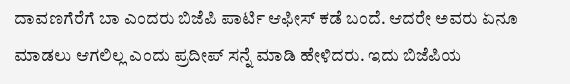ದಾವಣಗೆರೆಗೆ ಬಾ ಎಂದರು ಬಿಜೆಪಿ ಪಾರ್ಟಿ ಆಫೀಸ್ ಕಡೆ ಬಂದೆ. ಆದರೇ ಅವರು ಏನೂ ಮಾಡಲು ಆಗಲಿಲ್ಲ ಎಂದು ಪ್ರದೀಪ್ ಸನ್ನೆ ಮಾಡಿ ಹೇಳಿದರು. ಇದು ಬಿಜೆಪಿಯ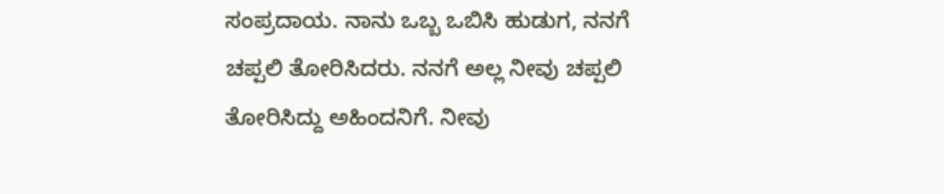ಸಂಪ್ರದಾಯ. ನಾನು ಒಬ್ಬ ಒಬಿಸಿ ಹುಡುಗ, ನನಗೆ ಚಪ್ಪಲಿ ತೋರಿಸಿದರು. ನನಗೆ ಅಲ್ಲ ನೀವು ಚಪ್ಪಲಿ ತೋರಿಸಿದ್ದು ಅಹಿಂದನಿಗೆ. ನೀವು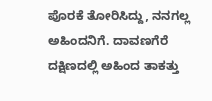ಪೊರಕೆ ತೋರಿಸಿದ್ದು, ನನಗಲ್ಲ ಅಹಿಂದನಿಗೆ. ದಾವಣಗೆರೆ ದಕ್ಷಿಣದಲ್ಲಿ ಅಹಿಂದ ತಾಕತ್ತು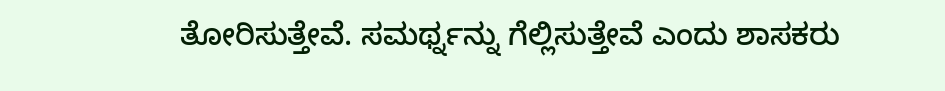ತೋರಿಸುತ್ತೇವೆ. ಸಮರ್ಥ್ನನ್ನು ಗೆಲ್ಲಿಸುತ್ತೇವೆ ಎಂದು ಶಾಸಕರು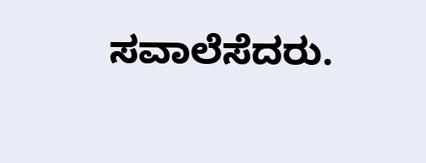ಸವಾಲೆಸೆದರು.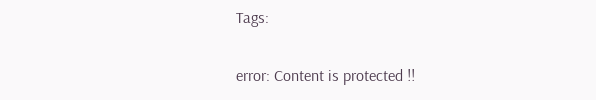Tags:

error: Content is protected !!